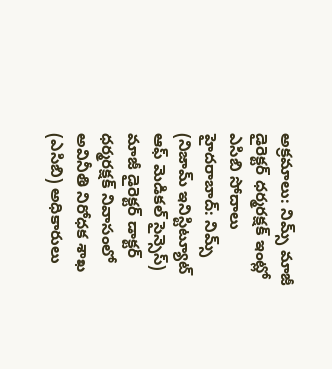అక్రమాలు: నిమ్స్ మాజీ డైరెక్టర్ ధర్మరక్షక్ ఇంట్లో ఎసిబి సోదాలు
హైదరాబాద్: నిమ్స్ (నిజామ్ ఇనిస్టిట్యూట్ ఆఫ్ మెడికల్ సైన్సెస్) మాజీ డైరెక్టర్ డాక్టర్ ధర్మరక్షక్ నివాసంలో అవినీతి నిరోధక శాఖ (ఎసిబి) అధికారులు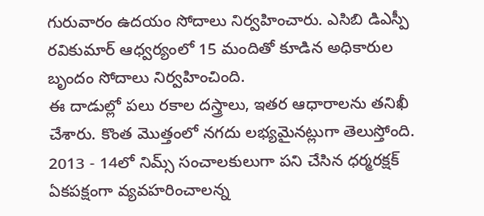గురువారం ఉదయం సోదాలు నిర్వహించారు. ఎసిబి డిఎస్పీ రవికుమార్ ఆధ్వర్యంలో 15 మందితో కూడిన అధికారుల బృందం సోదాలు నిర్వహించింది.
ఈ దాడుల్లో పలు రకాల దస్త్రాలు, ఇతర ఆధారాలను తనిఖీ చేశారు. కొంత మొత్తంలో నగదు లభ్యమైనట్లుగా తెలుస్తోంది. 2013 - 14లో నిమ్స్ సంచాలకులుగా పని చేసిన ధర్మరక్షక్ ఏకపక్షంగా వ్యవహరించాలన్న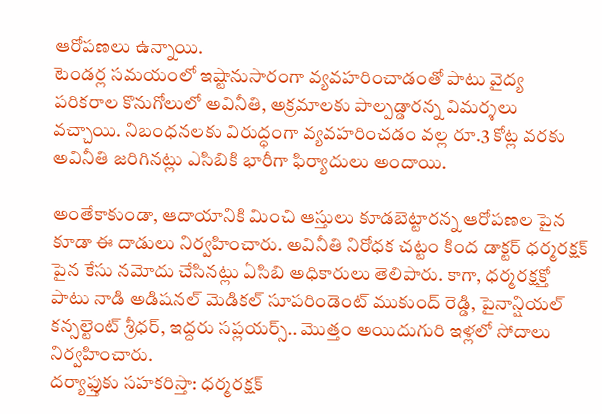ఆరోపణలు ఉన్నాయి.
టెండర్ల సమయంలో ఇష్టానుసారంగా వ్యవహరించాడంతో పాటు వైద్య పరికరాల కొనుగోలులో అవినీతి, అక్రమాలకు పాల్పడ్డారన్న విమర్శలు వచ్చాయి. నిబంధనలకు విరుద్ధంగా వ్యవహరించడం వల్ల రూ.3 కోట్ల వరకు అవినీతి జరిగినట్లు ఎసిబికి భారీగా ఫిర్యాదులు అందాయి.

అంతేకాకుండా, ఆదాయానికి మించి ఆస్తులు కూడబెట్టారన్న ఆరోపణల పైన కూడా ఈ దాడులు నిర్వహించారు. అవినీతి నిరోధక చట్టం కింద డాక్టర్ ధర్మరక్షక్ పైన కేసు నమోదు చేసినట్లు ఏసిబి అధికారులు తెలిపారు. కాగా, ధర్మరక్షక్తో పాటు నాడి అడిషనల్ మెడికల్ సూపరిండెంట్ ముకుంద్ రెడ్డి, పైనాన్షియల్ కన్సల్టెంట్ శ్రీధర్, ఇద్దరు సప్లయర్స్.. మొత్తం అయిదుగురి ఇళ్లలో సోదాలు నిర్వహించారు.
దర్యాఫ్తుకు సహకరిస్తా: ధర్మరక్షక్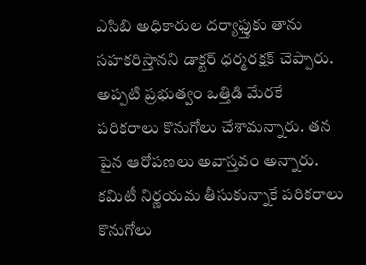ఎసిబి అధికారుల దర్యాఫ్తుకు తాను సహకరిస్తానని డాక్టర్ ధర్మరక్షక్ చెప్పారు. అప్పటి ప్రభుత్వం ఒత్తిడి మేరకే పరికరాలు కొనుగోలు చేశామన్నారు. తన పైన ఆరోపణలు అవాస్తవం అన్నారు. కమిటీ నిర్ణయమ తీసుకున్నాకే పరికరాలు కొనుగోలు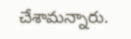చేశామన్నారు.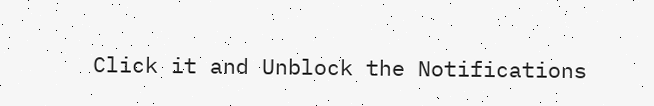Click it and Unblock the Notifications